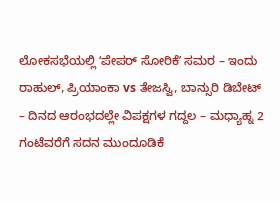ಲೋಕಸಭೆಯಲ್ಲಿ ʻಪೇಪರ್ ಸೋರಿಕೆʼ ಸಮರ – ಇಂದು ರಾಹುಲ್, ಪ್ರಿಯಾಂಕಾ vs ತೇಜಸ್ವಿ, ಬಾನ್ಸುರಿ ಡಿಬೇಟ್
– ದಿನದ ಆರಂಭದಲ್ಲೇ ವಿಪಕ್ಷಗಳ ಗದ್ದಲ – ಮಧ್ಯಾಹ್ನ 2 ಗಂಟೆವರೆಗೆ ಸದನ ಮುಂದೂಡಿಕೆ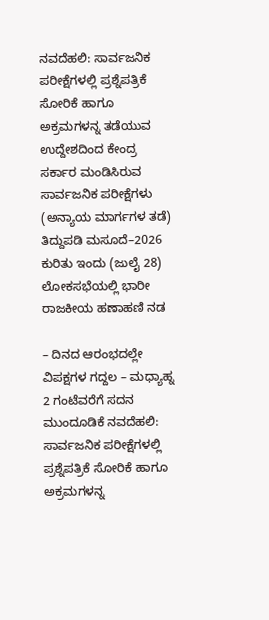ನವದೆಹಲಿ: ಸಾರ್ವಜನಿಕ ಪರೀಕ್ಷೆಗಳಲ್ಲಿ ಪ್ರಶ್ನೆಪತ್ರಿಕೆ ಸೋರಿಕೆ ಹಾಗೂ ಅಕ್ರಮಗಳನ್ನ ತಡೆಯುವ ಉದ್ದೇಶದಿಂದ ಕೇಂದ್ರ ಸರ್ಕಾರ ಮಂಡಿಸಿರುವ ಸಾರ್ವಜನಿಕ ಪರೀಕ್ಷೆಗಳು (ಅನ್ಯಾಯ ಮಾರ್ಗಗಳ ತಡೆ) ತಿದ್ದುಪಡಿ ಮಸೂದೆ–2026 ಕುರಿತು ಇಂದು (ಜುಲೈ 28) ಲೋಕಸಭೆಯಲ್ಲಿ ಭಾರೀ ರಾಜಕೀಯ ಹಣಾಹಣಿ ನಡ

– ದಿನದ ಆರಂಭದಲ್ಲೇ ವಿಪಕ್ಷಗಳ ಗದ್ದಲ – ಮಧ್ಯಾಹ್ನ 2 ಗಂಟೆವರೆಗೆ ಸದನ ಮುಂದೂಡಿಕೆ ನವದೆಹಲಿ: ಸಾರ್ವಜನಿಕ ಪರೀಕ್ಷೆಗಳಲ್ಲಿ ಪ್ರಶ್ನೆಪತ್ರಿಕೆ ಸೋರಿಕೆ ಹಾಗೂ ಅಕ್ರಮಗಳನ್ನ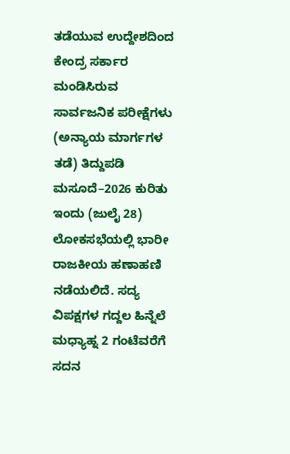ತಡೆಯುವ ಉದ್ದೇಶದಿಂದ ಕೇಂದ್ರ ಸರ್ಕಾರ ಮಂಡಿಸಿರುವ ಸಾರ್ವಜನಿಕ ಪರೀಕ್ಷೆಗಳು (ಅನ್ಯಾಯ ಮಾರ್ಗಗಳ ತಡೆ) ತಿದ್ದುಪಡಿ ಮಸೂದೆ–2026 ಕುರಿತು ಇಂದು (ಜುಲೈ 28) ಲೋಕಸಭೆಯಲ್ಲಿ ಭಾರೀ ರಾಜಕೀಯ ಹಣಾಹಣಿ ನಡೆಯಲಿದೆ. ಸದ್ಯ ವಿಪಕ್ಷಗಳ ಗದ್ದಲ ಹಿನ್ನೆಲೆ ಮಧ್ಯಾಹ್ನ 2 ಗಂಟೆವರೆಗೆ ಸದನ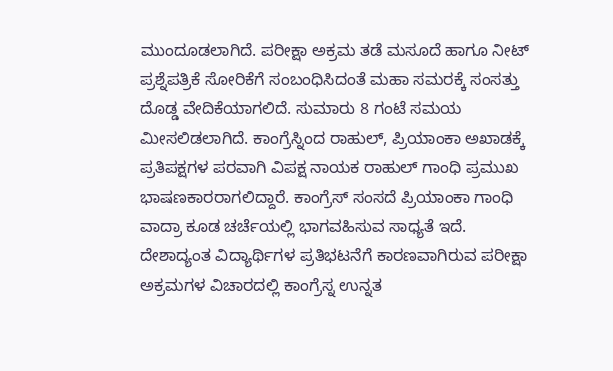ಮುಂದೂಡಲಾಗಿದೆ. ಪರೀಕ್ಷಾ ಅಕ್ರಮ ತಡೆ ಮಸೂದೆ ಹಾಗೂ ನೀಟ್ ಪ್ರಶ್ನೆಪತ್ರಿಕೆ ಸೋರಿಕೆಗೆ ಸಂಬಂಧಿಸಿದಂತೆ ಮಹಾ ಸಮರಕ್ಕೆ ಸಂಸತ್ತು ದೊಡ್ಡ ವೇದಿಕೆಯಾಗಲಿದೆ. ಸುಮಾರು 8 ಗಂಟೆ ಸಮಯ ಮೀಸಲಿಡಲಾಗಿದೆ. ಕಾಂಗ್ರೆಸ್ನಿಂದ ರಾಹುಲ್, ಪ್ರಿಯಾಂಕಾ ಅಖಾಡಕ್ಕೆ ಪ್ರತಿಪಕ್ಷಗಳ ಪರವಾಗಿ ವಿಪಕ್ಷ ನಾಯಕ ರಾಹುಲ್ ಗಾಂಧಿ ಪ್ರಮುಖ ಭಾಷಣಕಾರರಾಗಲಿದ್ದಾರೆ. ಕಾಂಗ್ರೆಸ್ ಸಂಸದೆ ಪ್ರಿಯಾಂಕಾ ಗಾಂಧಿ ವಾದ್ರಾ ಕೂಡ ಚರ್ಚೆಯಲ್ಲಿ ಭಾಗವಹಿಸುವ ಸಾಧ್ಯತೆ ಇದೆ. ದೇಶಾದ್ಯಂತ ವಿದ್ಯಾರ್ಥಿಗಳ ಪ್ರತಿಭಟನೆಗೆ ಕಾರಣವಾಗಿರುವ ಪರೀಕ್ಷಾ ಅಕ್ರಮಗಳ ವಿಚಾರದಲ್ಲಿ ಕಾಂಗ್ರೆಸ್ನ ಉನ್ನತ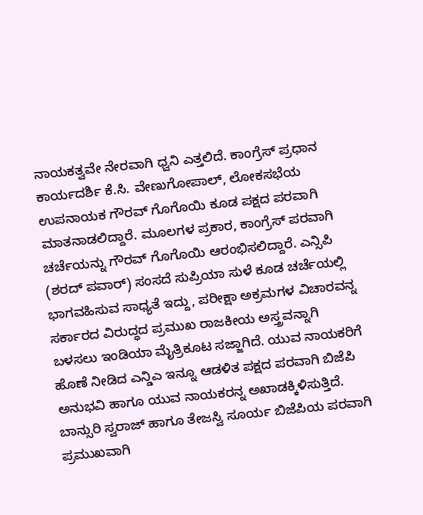ನಾಯಕತ್ವವೇ ನೇರವಾಗಿ ಧ್ವನಿ ಎತ್ತಲಿದೆ. ಕಾಂಗ್ರೆಸ್ ಪ್ರಧಾನ ಕಾರ್ಯದರ್ಶಿ ಕೆ.ಸಿ. ವೇಣುಗೋಪಾಲ್, ಲೋಕಸಭೆಯ ಉಪನಾಯಕ ಗೌರವ್ ಗೊಗೊಯಿ ಕೂಡ ಪಕ್ಷದ ಪರವಾಗಿ ಮಾತನಾಡಲಿದ್ದಾರೆ. ಮೂಲಗಳ ಪ್ರಕಾರ, ಕಾಂಗ್ರೆಸ್ ಪರವಾಗಿ ಚರ್ಚೆಯನ್ನು ಗೌರವ್ ಗೊಗೊಯಿ ಆರಂಭಿಸಲಿದ್ದಾರೆ. ಎನ್ಸಿಪಿ (ಶರದ್ ಪವಾರ್) ಸಂಸದೆ ಸುಪ್ರಿಯಾ ಸುಳೆ ಕೂಡ ಚರ್ಚೆಯಲ್ಲಿ ಭಾಗವಹಿಸುವ ಸಾಧ್ಯತೆ ಇದ್ದು, ಪರೀಕ್ಷಾ ಅಕ್ರಮಗಳ ವಿಚಾರವನ್ನ ಸರ್ಕಾರದ ವಿರುದ್ಧದ ಪ್ರಮುಖ ರಾಜಕೀಯ ಅಸ್ತ್ರವನ್ನಾಗಿ ಬಳಸಲು ಇಂಡಿಯಾ ಮೈತ್ರಿಕೂಟ ಸಜ್ಜಾಗಿದೆ. ಯುವ ನಾಯಕರಿಗೆ ಹೊಣೆ ನೀಡಿದ ಎನ್ಡಿಎ ಇನ್ನೂ ಆಡಳಿತ ಪಕ್ಷದ ಪರವಾಗಿ ಬಿಜೆಪಿ ಅನುಭವಿ ಹಾಗೂ ಯುವ ನಾಯಕರನ್ನ ಅಖಾಡಕ್ಕಿಳಿಸುತ್ತಿದೆ. ಬಾನ್ಸುರಿ ಸ್ವರಾಜ್ ಹಾಗೂ ತೇಜಸ್ವಿ ಸೂರ್ಯ ಬಿಜೆಪಿಯ ಪರವಾಗಿ ಪ್ರಮುಖವಾಗಿ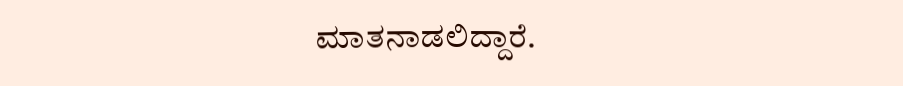ಮಾತನಾಡಲಿದ್ದಾರೆ.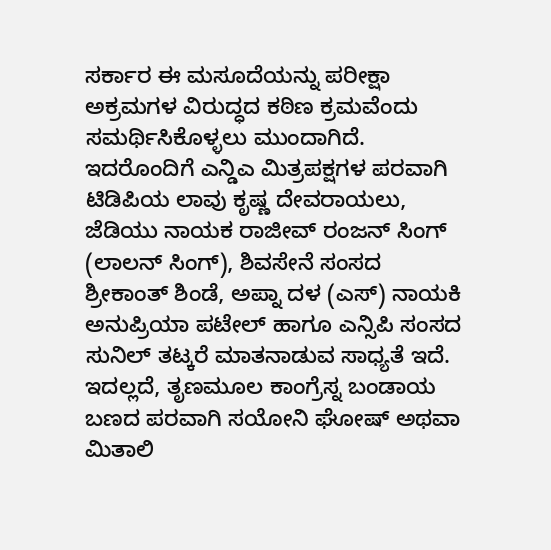ಸರ್ಕಾರ ಈ ಮಸೂದೆಯನ್ನು ಪರೀಕ್ಷಾ ಅಕ್ರಮಗಳ ವಿರುದ್ಧದ ಕಠಿಣ ಕ್ರಮವೆಂದು ಸಮರ್ಥಿಸಿಕೊಳ್ಳಲು ಮುಂದಾಗಿದೆ. ಇದರೊಂದಿಗೆ ಎನ್ಡಿಎ ಮಿತ್ರಪಕ್ಷಗಳ ಪರವಾಗಿ ಟಿಡಿಪಿಯ ಲಾವು ಕೃಷ್ಣ ದೇವರಾಯಲು, ಜೆಡಿಯು ನಾಯಕ ರಾಜೀವ್ ರಂಜನ್ ಸಿಂಗ್ (ಲಾಲನ್ ಸಿಂಗ್), ಶಿವಸೇನೆ ಸಂಸದ ಶ್ರೀಕಾಂತ್ ಶಿಂಡೆ, ಅಪ್ನಾ ದಳ (ಎಸ್) ನಾಯಕಿ ಅನುಪ್ರಿಯಾ ಪಟೇಲ್ ಹಾಗೂ ಎನ್ಸಿಪಿ ಸಂಸದ ಸುನಿಲ್ ತಟ್ಕರೆ ಮಾತನಾಡುವ ಸಾಧ್ಯತೆ ಇದೆ. ಇದಲ್ಲದೆ, ತೃಣಮೂಲ ಕಾಂಗ್ರೆಸ್ನ ಬಂಡಾಯ ಬಣದ ಪರವಾಗಿ ಸಯೋನಿ ಘೋಷ್ ಅಥವಾ ಮಿತಾಲಿ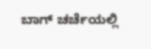ಬಾಗ್ ಚರ್ಚೆಯಲ್ಲಿ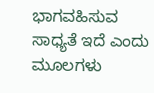ಭಾಗವಹಿಸುವ ಸಾಧ್ಯತೆ ಇದೆ ಎಂದು ಮೂಲಗಳು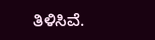ತಿಳಿಸಿವೆ.